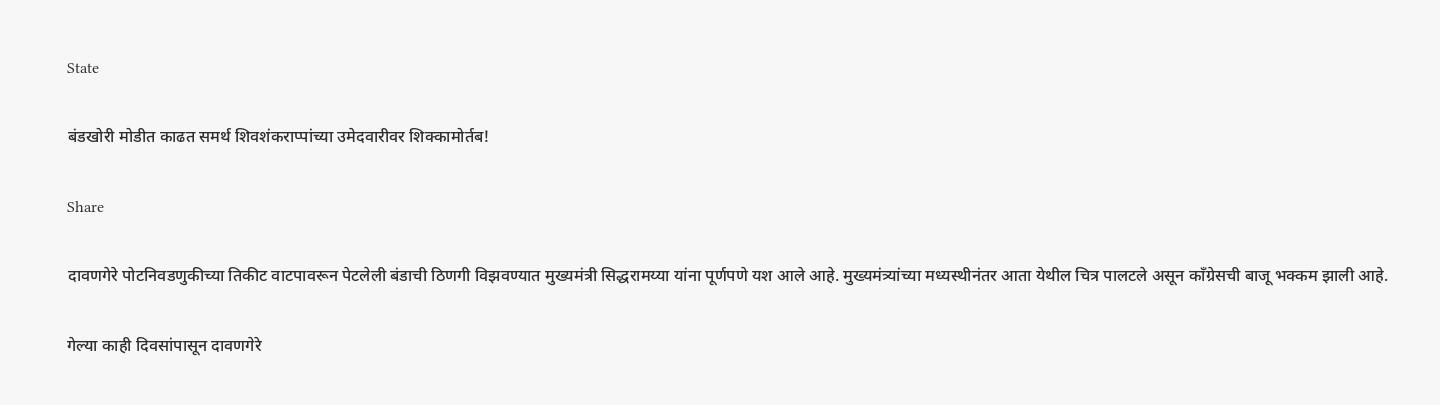State

बंडखोरी मोडीत काढत समर्थ शिवशंकराप्पांच्या उमेदवारीवर शिक्कामोर्तब!

Share

दावणगेरे पोटनिवडणुकीच्या तिकीट वाटपावरून पेटलेली बंडाची ठिणगी विझवण्यात मुख्यमंत्री सिद्धरामय्या यांना पूर्णपणे यश आले आहे. मुख्यमंत्र्यांच्या मध्यस्थीनंतर आता येथील चित्र पालटले असून काँग्रेसची बाजू भक्कम झाली आहे.

गेल्या काही दिवसांपासून दावणगेरे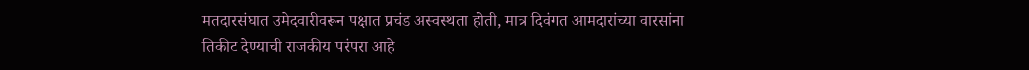मतदारसंघात उमेदवारीवरून पक्षात प्रचंड अस्वस्थता होती, मात्र दिवंगत आमदारांच्या वारसांना तिकीट देण्याची राजकीय परंपरा आहे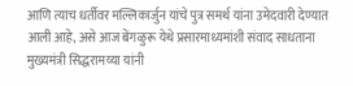आणि त्याच धर्तीवर मल्लिकार्जुन यांचे पुत्र समर्थ यांना उमेदवारी देण्यात आली आहे, असे आज बेंगळुरू येथे प्रसारमाध्यमांशी संवाद साधताना मुख्यमंत्री सिद्धरामय्या यांनी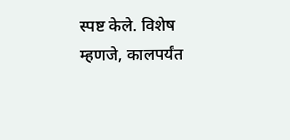स्पष्ट केले. विशेष म्हणजे, कालपर्यंत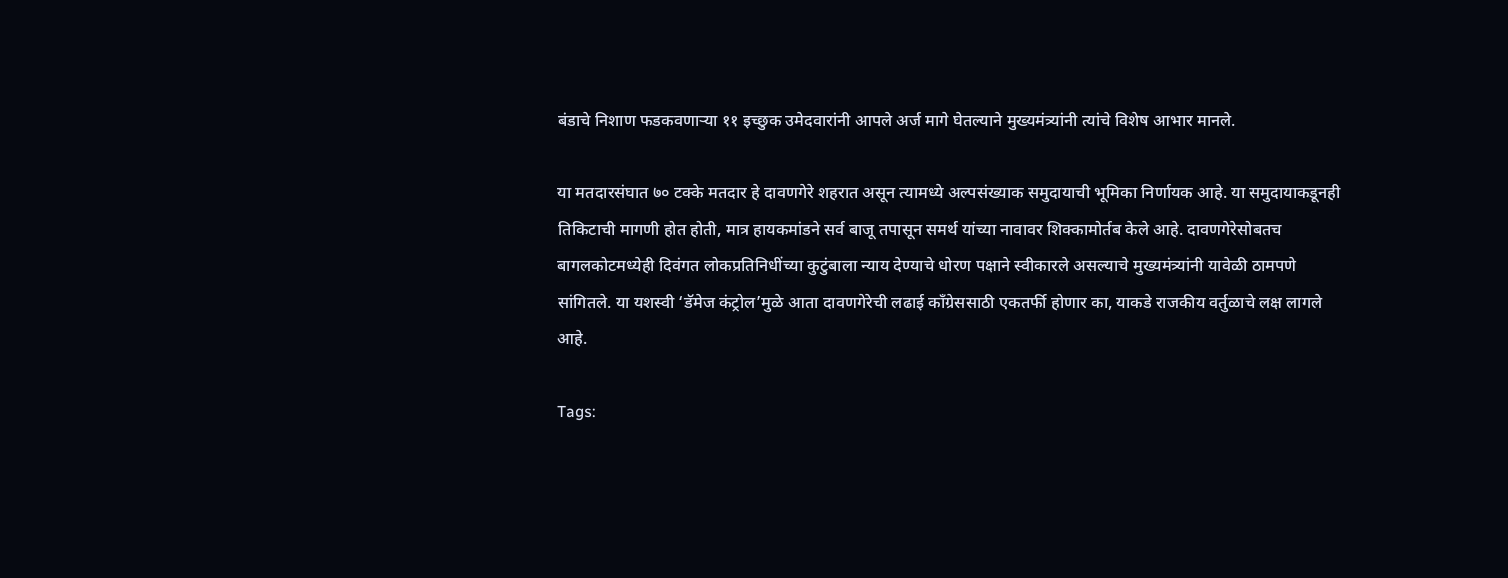बंडाचे निशाण फडकवणाऱ्या ११ इच्छुक उमेदवारांनी आपले अर्ज मागे घेतल्याने मुख्यमंत्र्यांनी त्यांचे विशेष आभार मानले.

या मतदारसंघात ७० टक्के मतदार हे दावणगेरे शहरात असून त्यामध्ये अल्पसंख्याक समुदायाची भूमिका निर्णायक आहे. या समुदायाकडूनही तिकिटाची मागणी होत होती, मात्र हायकमांडने सर्व बाजू तपासून समर्थ यांच्या नावावर शिक्कामोर्तब केले आहे. दावणगेरेसोबतच बागलकोटमध्येही दिवंगत लोकप्रतिनिधींच्या कुटुंबाला न्याय देण्याचे धोरण पक्षाने स्वीकारले असल्याचे मुख्यमंत्र्यांनी यावेळी ठामपणे सांगितले. या यशस्वी ‘डॅमेज कंट्रोल’मुळे आता दावणगेरेची लढाई काँग्रेससाठी एकतर्फी होणार का, याकडे राजकीय वर्तुळाचे लक्ष लागले आहे.

Tags: